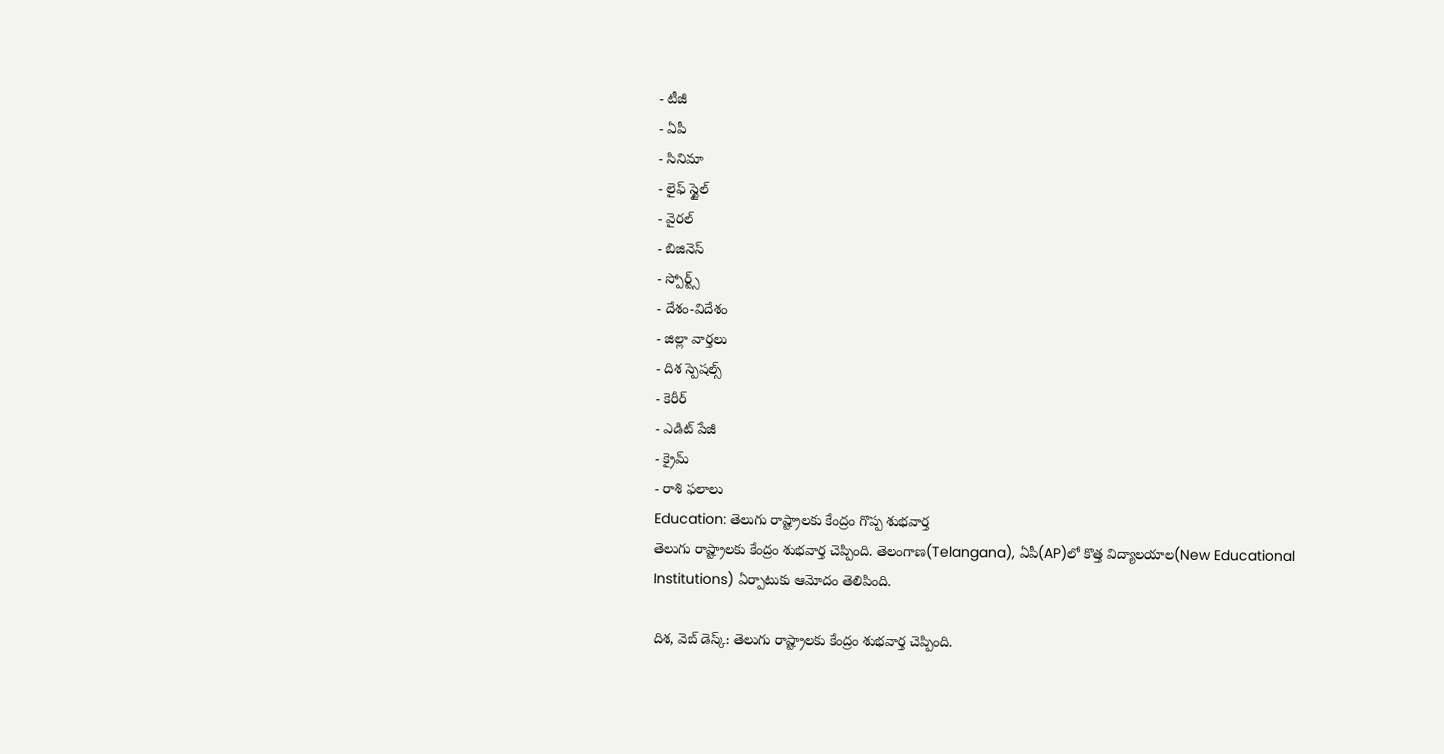- టీజీ
- ఏపీ
- సినిమా
- లైఫ్ స్టైల్
- వైరల్
- బిజినెస్
- స్పోర్ట్స్
- దేశం-విదేశం
- జిల్లా వార్తలు
- దిశ స్పెషల్స్
- కెరీర్
- ఎడిట్ పేజీ
- క్రైమ్
- రాశి ఫలాలు
Education: తెలుగు రాష్ట్రాలకు కేంద్రం గొప్ప శుభవార్త
తెలుగు రాష్ట్రాలకు కేంద్రం శుభవార్త చెప్పింది. తెలంగాణ(Telangana), ఏపీ(AP)లో కొత్త విద్యాలయాల(New Educational Institutions) ఏర్పాటుకు ఆమోదం తెలిపింది.

దిశ, వెబ్ డెస్క్: తెలుగు రాష్ట్రాలకు కేంద్రం శుభవార్త చెప్పింది.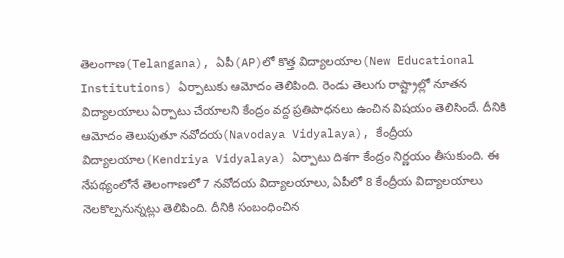తెలంగాణ(Telangana), ఏపీ(AP)లో కొత్త విద్యాలయాల(New Educational Institutions) ఏర్పాటుకు ఆమోదం తెలిపింది. రెండు తెలుగు రాష్ట్రాల్లో నూతన విద్యాలయాలు ఏర్పాటు చేయాలని కేంద్రం వద్ద ప్రతిపాధనలు ఉంచిన విషయం తెలిసిందే. దీనికి ఆమోదం తెలుపుతూ నవోదయ(Navodaya Vidyalaya), కేంద్రీయ విద్యాలయాల(Kendriya Vidyalaya) ఏర్పాటు దిశగా కేంద్రం నిర్ణయం తీసుకుంది. ఈ నేపథ్యంలోనే తెలంగాణలో 7 నవోదయ విద్యాలయాలు, ఏపీలో 8 కేంద్రీయ విద్యాలయాలు నెలకొల్పనున్నట్లు తెలిపింది. దీనికి సంబంధించిన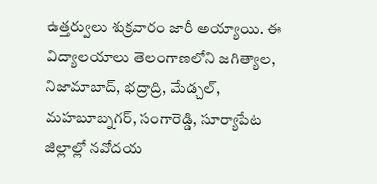ఉత్తర్వులు శుక్రవారం జారీ అయ్యాయి. ఈ విద్యాలయాలు తెలంగాణలోని జగిత్యాల, నిజామాబాద్, భద్రాద్రి, మేడ్చల్, మహబూబ్నగర్, సంగారెడ్డి, సూర్యాపేట జిల్లాల్లో నవోదయ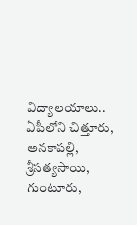విద్యాలయాలు.. ఏపీలోని చిత్తూరు, అనకాపల్లి, శ్రీసత్యసాయి, గుంటూరు,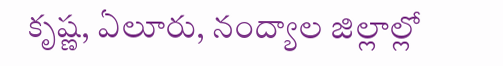కృష్ణ, ఏలూరు, నంద్యాల జిల్లాల్లో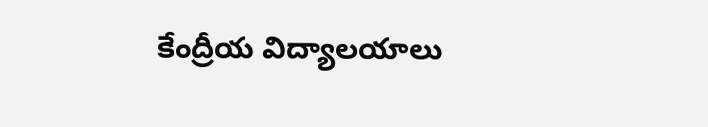కేంద్రీయ విద్యాలయాలు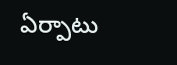ఏర్పాటు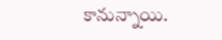కానున్నాయి.